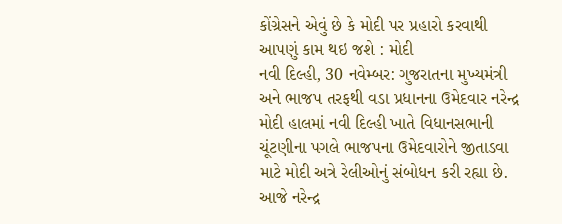કોંગ્રેસને એવું છે કે મોદી પર પ્રહારો કરવાથી આપણું કામ થઇ જશે : મોદી
નવી દિલ્હી, 30 નવેમ્બર: ગુજરાતના મુખ્યમંત્રી અને ભાજપ તરફથી વડા પ્રધાનના ઉમેદવાર નરેન્દ્ર મોદી હાલમાં નવી દિલ્હી ખાતે વિધાનસભાની ચૂંટણીના પગલે ભાજપના ઉમેદવારોને જીતાડવા માટે મોદી અત્રે રેલીઓનું સંબોધન કરી રહ્યા છે. આજે નરેન્દ્ર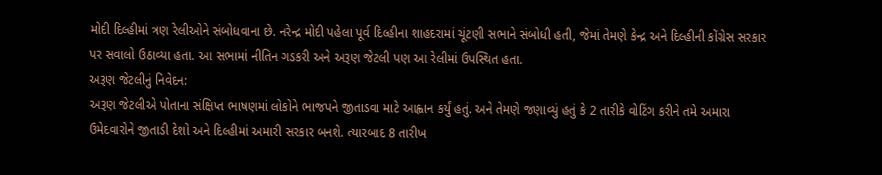મોદી દિલ્હીમાં ત્રણ રેલીઓને સંબોધવાના છે. નરેન્દ્ર મોદી પહેલા પૂર્વ દિલ્હીના શાહદરામાં ચૂંટણી સભાને સંબોધી હતી, જેમાં તેમણે કેન્દ્ર અને દિલ્હીની કોંગ્રેસ સરકાર પર સવાલો ઉઠાવ્યા હતા. આ સભામાં નીતિન ગડકરી અને અરૂણ જેટલી પણ આ રેલીમાં ઉપસ્થિત હતા.
અરૂણ જેટલીનું નિવેદન:
અરૂણ જેટલીએ પોતાના સંક્ષિપ્ત ભાષણમાં લોકોને ભાજપને જીતાડવા માટે આહ્વાન કર્યું હતું. અને તેમણે જણાવ્યું હતું કે 2 તારીકે વોટિંગ કરીને તમે અમારા ઉમેદવારોને જીતાડી દેશો અને દિલ્હીમાં અમારી સરકાર બનશે. ત્યારબાદ 8 તારીખ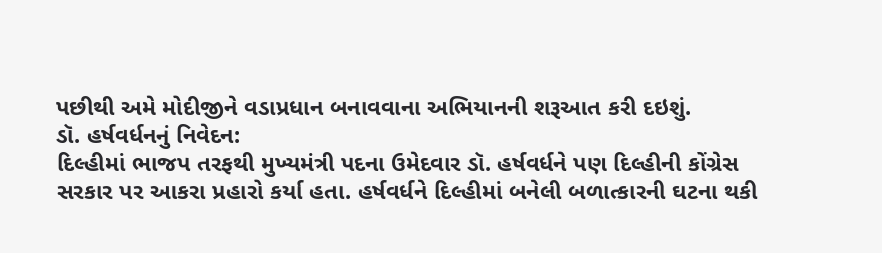પછીથી અમે મોદીજીને વડાપ્રધાન બનાવવાના અભિયાનની શરૂઆત કરી દઇશું.
ડૉ. હર્ષવર્ધનનું નિવેદન:
દિલ્હીમાં ભાજપ તરફથી મુખ્યમંત્રી પદના ઉમેદવાર ડૉ. હર્ષવર્ધને પણ દિલ્હીની કોંગ્રેસ સરકાર પર આકરા પ્રહારો કર્યા હતા. હર્ષવર્ધને દિલ્હીમાં બનેલી બળાત્કારની ઘટના થકી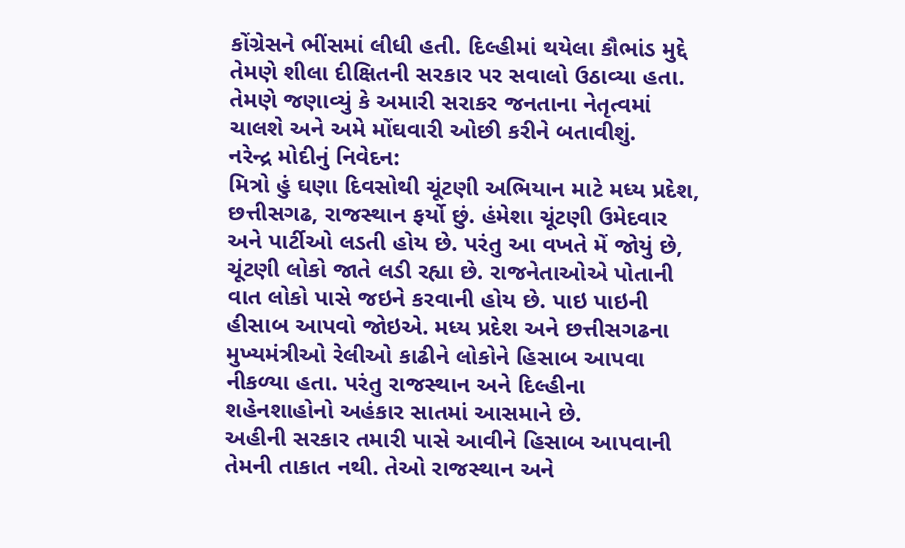કોંગ્રેસને ભીંસમાં લીધી હતી. દિલ્હીમાં થયેલા કૌભાંડ મુદ્દે તેમણે શીલા દીક્ષિતની સરકાર પર સવાલો ઉઠાવ્યા હતા. તેમણે જણાવ્યું કે અમારી સરાકર જનતાના નેતૃત્વમાં ચાલશે અને અમે મોંઘવારી ઓછી કરીને બતાવીશું.
નરેન્દ્ર મોદીનું નિવેદન:
મિત્રો હું ઘણા દિવસોથી ચૂંટણી અભિયાન માટે મધ્ય પ્રદેશ, છત્તીસગઢ, રાજસ્થાન ફર્યો છું. હંમેશા ચૂંટણી ઉમેદવાર અને પાર્ટીઓ લડતી હોય છે. પરંતુ આ વખતે મેં જોયું છે, ચૂંટણી લોકો જાતે લડી રહ્યા છે. રાજનેતાઓએ પોતાની વાત લોકો પાસે જઇને કરવાની હોય છે. પાઇ પાઇની હીસાબ આપવો જોઇએ. મધ્ય પ્રદેશ અને છત્તીસગઢના મુખ્યમંત્રીઓ રેલીઓ કાઢીને લોકોને હિસાબ આપવા નીકળ્યા હતા. પરંતુ રાજસ્થાન અને દિલ્હીના શહેનશાહોનો અહંકાર સાતમાં આસમાને છે.
અહીની સરકાર તમારી પાસે આવીને હિસાબ આપવાની તેમની તાકાત નથી. તેઓ રાજસ્થાન અને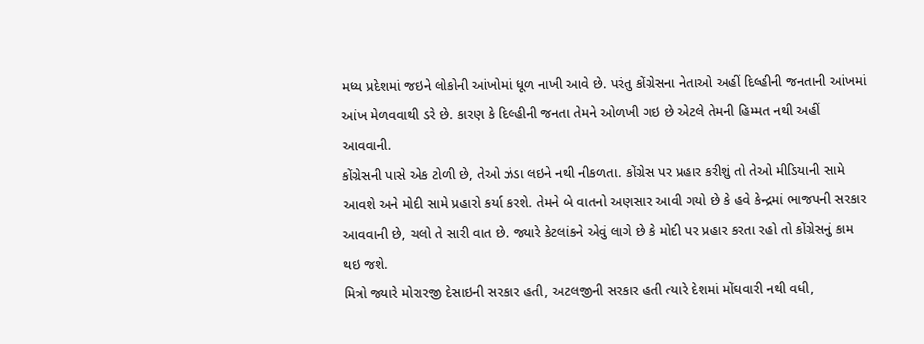મધ્ય પ્રદેશમાં જઇને લોકોની આંખોમાં ધૂળ નાખી આવે છે. પરંતુ કોંગ્રેસના નેતાઓ અહીં દિલ્હીની જનતાની આંખમાં આંખ મેળવવાથી ડરે છે. કારણ કે દિલ્હીની જનતા તેમને ઓળખી ગઇ છે એટલે તેમની હિમ્મત નથી અહીં આવવાની.
કોંગ્રેસની પાસે એક ટોળી છે, તેઓ ઝંડા લઇને નથી નીકળતા. કોંગ્રેસ પર પ્રહાર કરીશું તો તેઓ મીડિયાની સામે આવશે અને મોદી સામે પ્રહારો કર્યા કરશે. તેમને બે વાતનો અણસાર આવી ગયો છે કે હવે કેન્દ્રમાં ભાજપની સરકાર આવવાની છે, ચલો તે સારી વાત છે. જ્યારે કેટલાંકને એવું લાગે છે કે મોદી પર પ્રહાર કરતા રહો તો કોંગ્રેસનું કામ થઇ જશે.
મિત્રો જ્યારે મોરારજી દેસાઇની સરકાર હતી, અટલજીની સરકાર હતી ત્યારે દેશમાં મોંઘવારી નથી વધી,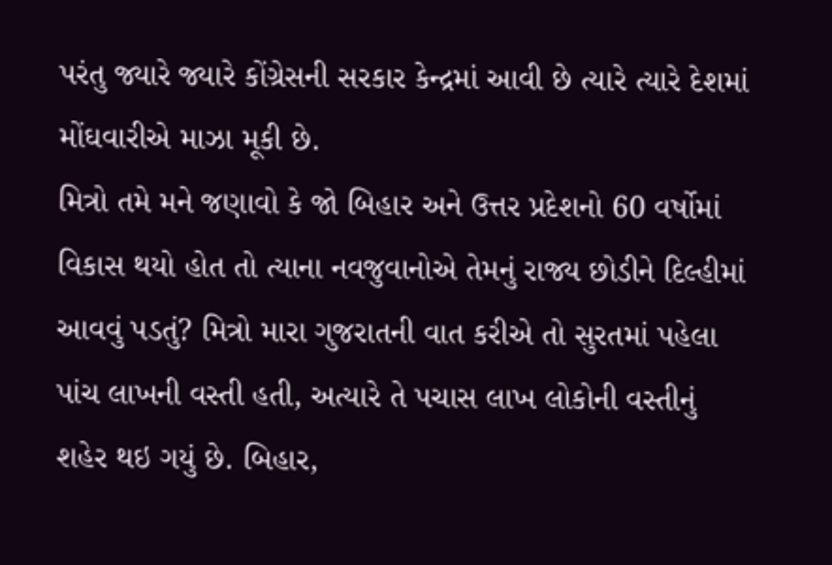પરંતુ જ્યારે જ્યારે કોંગ્રેસની સરકાર કેન્દ્રમાં આવી છે ત્યારે ત્યારે દેશમાં મોંઘવારીએ માઝા મૂકી છે.
મિત્રો તમે મને જણાવો કે જો બિહાર અને ઉત્તર પ્રદેશનો 60 વર્ષોમાં વિકાસ થયો હોત તો ત્યાના નવજુવાનોએ તેમનું રાજ્ય છોડીને દિલ્હીમાં આવવું પડતું? મિત્રો મારા ગુજરાતની વાત કરીએ તો સુરતમાં પહેલા પાંચ લાખની વસ્તી હતી, અત્યારે તે પચાસ લાખ લોકોની વસ્તીનું શહેર થઇ ગયું છે. બિહાર,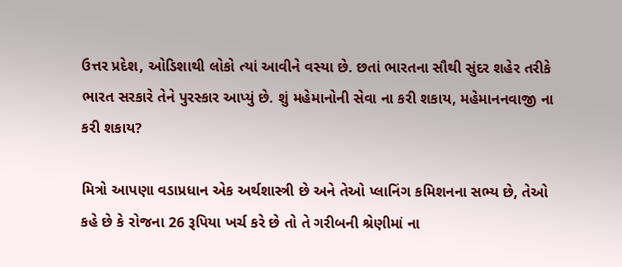ઉત્તર પ્રદેશ, ઓડિશાથી લોકો ત્યાં આવીને વસ્યા છે. છતાં ભારતના સૌથી સુંદર શહેર તરીકે ભારત સરકારે તેને પુરસ્કાર આપ્યું છે. શું મહેમાનોની સેવા ના કરી શકાય, મહેમાનનવાજી ના કરી શકાય?

મિત્રો આપણા વડાપ્રધાન એક અર્થશાસ્ત્રી છે અને તેઓ પ્લાનિંગ કમિશનના સભ્ય છે, તેઓ કહે છે કે રોજના 26 રૂપિયા ખર્ચ કરે છે તો તે ગરીબની શ્રેણીમાં ના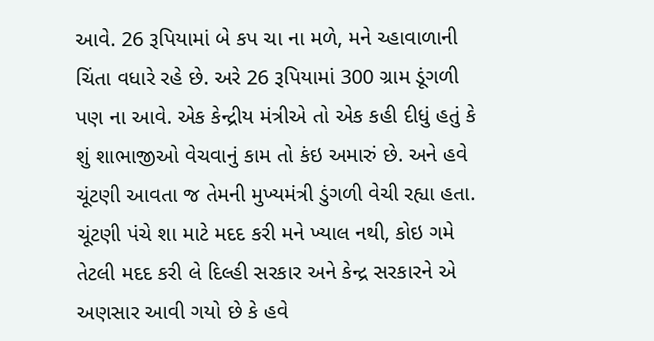આવે. 26 રૂપિયામાં બે કપ ચા ના મળે, મને ચ્હાવાળાની ચિંતા વધારે રહે છે. અરે 26 રૂપિયામાં 300 ગ્રામ ડૂંગળી પણ ના આવે. એક કેન્દ્રીય મંત્રીએ તો એક કહી દીધું હતું કે શું શાભાજીઓ વેચવાનું કામ તો કંઇ અમારું છે. અને હવે ચૂંટણી આવતા જ તેમની મુખ્યમંત્રી ડુંગળી વેચી રહ્યા હતા. ચૂંટણી પંચે શા માટે મદદ કરી મને ખ્યાલ નથી, કોઇ ગમે તેટલી મદદ કરી લે દિલ્હી સરકાર અને કેન્દ્ર સરકારને એ અણસાર આવી ગયો છે કે હવે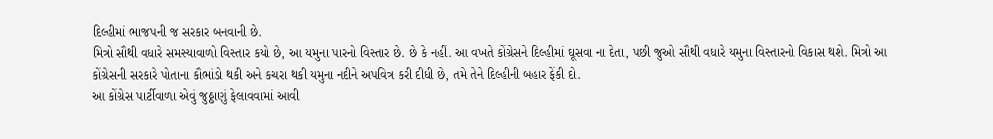દિલ્હીમાં ભાજપની જ સરકાર બનવાની છે.
મિત્રો સૌથી વધારે સમસ્યાવાળો વિસ્તાર કયો છે, આ યમુના પારનો વિસ્તાર છે. છે કે નહીં. આ વખતે કોંગ્રેસને દિલ્હીમાં ઘૂસવા ના દેતા, પછી જુઓ સૌથી વધારે યમુના વિસ્તારનો વિકાસ થશે. મિત્રો આ કોંગ્રેસની સરકારે પોતાના કૌભાંડો થકી અને કચરા થકી યમુના નદીને અપવિત્ર કરી દીધી છે, તમે તેને દિલ્હીની બહાર ફેંકી દો.
આ કોંગ્રેસ પાર્ટીવાળા એવું જુઠ્ઠાણું ફેલાવવામાં આવી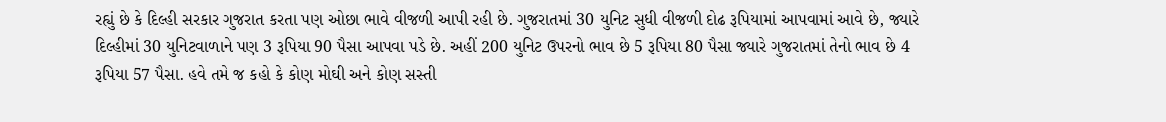રહ્યું છે કે દિલ્હી સરકાર ગુજરાત કરતા પણ ઓછા ભાવે વીજળી આપી રહી છે. ગુજરાતમાં 30 યુનિટ સુધી વીજળી દોઢ રૂપિયામાં આપવામાં આવે છે, જ્યારે દિલ્હીમાં 30 યુનિટવાળાને પણ 3 રૂપિયા 90 પૈસા આપવા પડે છે. અહીં 200 યુનિટ ઉપરનો ભાવ છે 5 રૂપિયા 80 પૈસા જ્યારે ગુજરાતમાં તેનો ભાવ છે 4 રૂપિયા 57 પૈસા. હવે તમે જ કહો કે કોણ મોઘી અને કોણ સસ્તી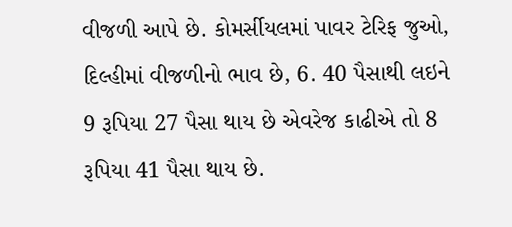વીજળી આપે છે. કોમર્સીયલમાં પાવર ટેરિફ જુઓ, દિલ્હીમાં વીજળીનો ભાવ છે, 6. 40 પૈસાથી લઇને 9 રૂપિયા 27 પૈસા થાય છે એવરેજ કાઢીએ તો 8 રૂપિયા 41 પૈસા થાય છે.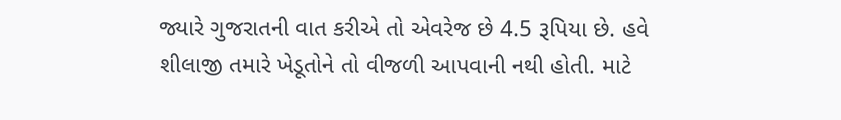જ્યારે ગુજરાતની વાત કરીએ તો એવરેજ છે 4.5 રૂપિયા છે. હવે શીલાજી તમારે ખેડૂતોને તો વીજળી આપવાની નથી હોતી. માટે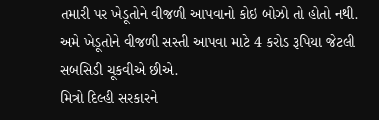તમારી પર ખેડૂતોને વીજળી આપવાનો કોઇ બોઝો તો હોતો નથી. અમે ખેડૂતોને વીજળી સસ્તી આપવા માટે 4 કરોડ રૂપિયા જેટલી સબસિડી ચૂકવીએ છીએ.
મિત્રો દિલ્હી સરકારને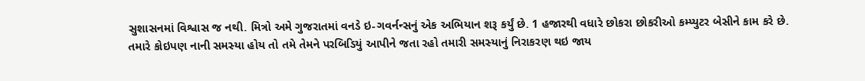સુશાસનમાં વિશ્વાસ જ નથી. મિત્રો અમે ગુજરાતમાં વનડે ઇ-ગવર્નન્સનું એક અભિયાન શરૂ કર્યું છે. 1 હજારથી વધારે છોકરા છોકરીઓ કમ્પ્યુટર બેસીને કામ કરે છે. તમારે કોઇપણ નાની સમસ્યા હોય તો તમે તેમને પરબિડિયું આપીને જતા રહો તમારી સમસ્યાનું નિરાકરણ થઇ જાય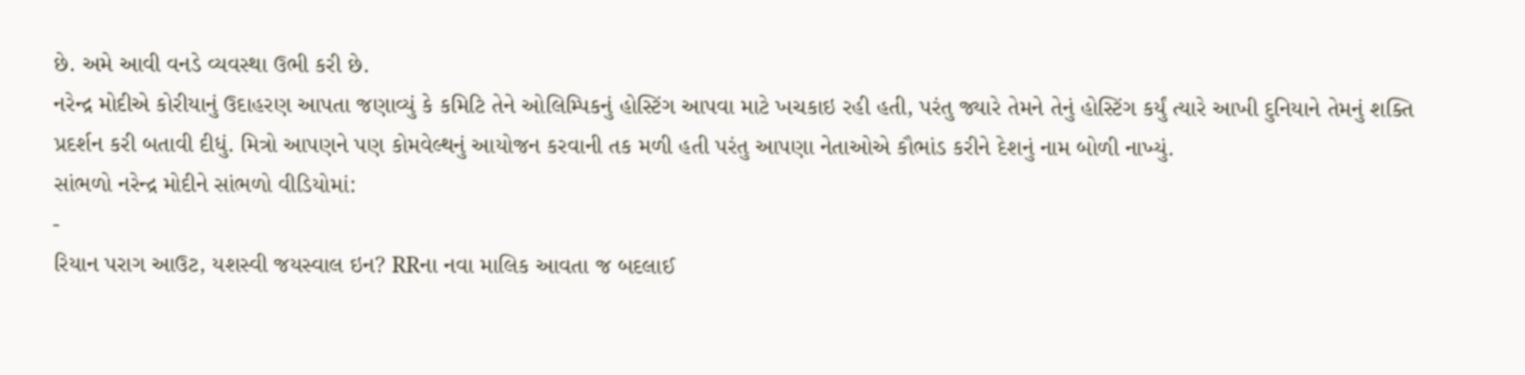છે. અમે આવી વનડે વ્યવસ્થા ઉભી કરી છે.
નરેન્દ્ર મોદીએ કોરીયાનું ઉદાહરણ આપતા જણાવ્યું કે કમિટિ તેને ઓલિમ્પિકનું હોસ્ટિંગ આપવા માટે ખચકાઇ રહી હતી, પરંતુ જ્યારે તેમને તેનું હોસ્ટિંગ કર્યું ત્યારે આખી દુનિયાને તેમનું શક્તિ પ્રદર્શન કરી બતાવી દીધું. મિત્રો આપણને પણ કોમવેલ્થનું આયોજન કરવાની તક મળી હતી પરંતુ આપણા નેતાઓએ કૌભાંડ કરીને દેશનું નામ બોળી નાખ્યું.
સાંભળો નરેન્દ્ર મોદીને સાંભળો વીડિયોમાં:
-
રિયાન પરાગ આઉટ, યશસ્વી જયસ્વાલ ઇન? RRના નવા માલિક આવતા જ બદલાઈ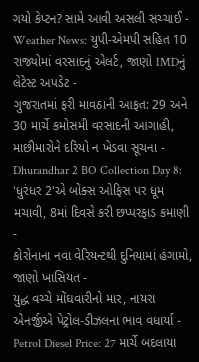ગયો કેપ્ટન? સામે આવી અસલી સચ્ચાઈ -
Weather News: યુપી-એમપી સહિત 10 રાજ્યોમાં વરસાદનું એલર્ટ, જાણો IMDનું લેટેસ્ટ અપડેટ -
ગુજરાતમાં ફરી માવઠાની આફત: 29 અને 30 માર્ચે કમોસમી વરસાદની આગાહી, માછીમારોને દરિયો ન ખેડવા સૂચના -
Dhurandhar 2 BO Collection Day 8: 'ધુરંધર 2'એ બોક્સ ઓફિસ પર ધૂમ મચાવી, 8માં દિવસે કરી છપ્પરફાડ કમાણી -
કોરોનાના નવા વેરિયન્ટથી દુનિયામાં હંગામો, જાણો ખાસિયત -
યુદ્ધ વચ્ચે મોંઘવારીનો માર, નાયરા એનર્જીએ પેટ્રોલ-ડીઝલના ભાવ વધાર્યા -
Petrol Diesel Price: 27 માર્ચે બદલાયા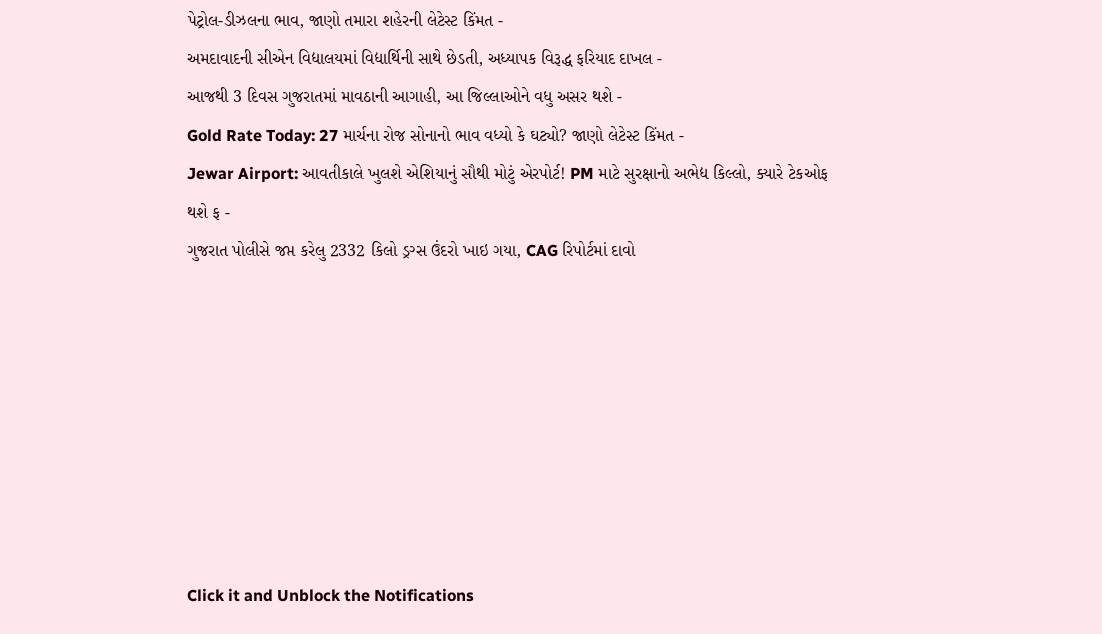પેટ્રોલ-ડીઝલના ભાવ, જાણો તમારા શહેરની લેટેસ્ટ કિંમત -
અમદાવાદની સીએન વિદ્યાલયમાં વિદ્યાર્થિની સાથે છેડતી, અધ્યાપક વિરૂદ્ધ ફરિયાદ દાખલ -
આજથી 3 દિવસ ગુજરાતમાં માવઠાની આગાહી, આ જિલ્લાઓને વધુ અસર થશે -
Gold Rate Today: 27 માર્ચના રોજ સોનાનો ભાવ વધ્યો કે ઘટ્યો? જાણો લેટેસ્ટ કિંમત -
Jewar Airport: આવતીકાલે ખુલશે એશિયાનું સૌથી મોટું એરપોર્ટ! PM માટે સુરક્ષાનો અભેદ્ય કિલ્લો, ક્યારે ટેકઓફ થશે ફ -
ગુજરાત પોલીસે જપ્ત કરેલુ 2332 કિલો ડ્રગ્સ ઉંદરો ખાઇ ગયા, CAG રિપોર્ટમાં દાવો








Click it and Unblock the Notifications